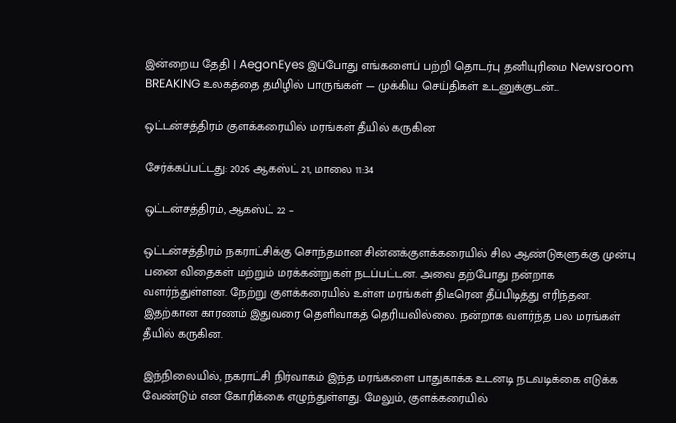இன்றைய தேதி | AegonEyes இப்போது எங்களைப் பற்றி தொடர்பு தனியுரிமை Newsroom
BREAKING உலகத்தை தமிழில் பாருங்கள் — முக்கிய செய்திகள் உடனுக்குடன்...

ஒட்டன்சத்திரம் குளக்கரையில் மரங்கள் தீயில் கருகின

சேர்க்கப்பட்டது: 2026 ஆகஸ்ட் 21, மாலை 11:34

ஒட்டன்சத்திரம், ஆகஸ்ட் 22 –

ஒட்டன்சத்திரம் நகராட்சிக்கு சொந்தமான சின்னக்குளக்கரையில் சில ஆண்டுகளுக்கு முன்பு பனை விதைகள் மற்றும் மரக்கன்றுகள் நடப்பட்டன. அவை தற்போது நன்றாக வளர்ந்துள்ளன. நேற்று குளக்கரையில் உள்ள மரங்கள் திடீரென தீப்பிடித்து எரிந்தன. இதற்கான காரணம் இதுவரை தெளிவாகத் தெரியவில்லை. நன்றாக வளர்ந்த பல மரங்கள் தீயில் கருகின.

இந்நிலையில், நகராட்சி நிர்வாகம் இந்த மரங்களை பாதுகாக்க உடனடி நடவடிக்கை எடுக்க வேண்டும் என கோரிக்கை எழுந்துள்ளது. மேலும், குளக்கரையில்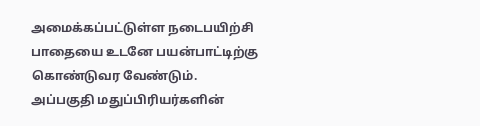அமைக்கப்பட்டுள்ள நடைபயிற்சி பாதையை உடனே பயன்பாட்டிற்கு கொண்டுவர வேண்டும். அப்பகுதி மதுப்பிரியர்களின்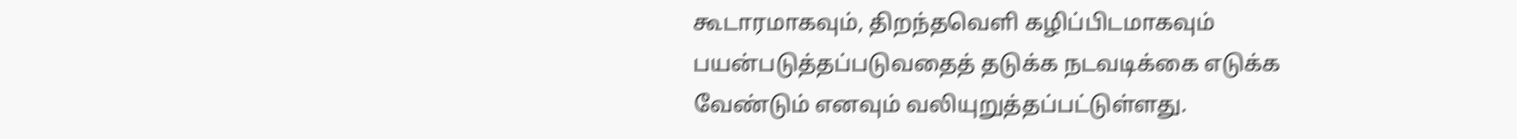கூடாரமாகவும், திறந்தவெளி கழிப்பிடமாகவும் பயன்படுத்தப்படுவதைத் தடுக்க நடவடிக்கை எடுக்க வேண்டும் எனவும் வலியுறுத்தப்பட்டுள்ளது.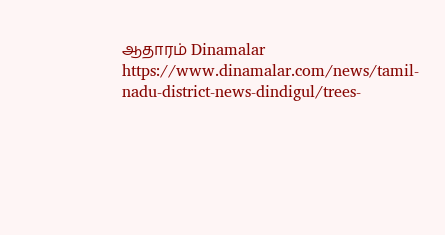ஆதாரம் Dinamalar https://www.dinamalar.com/news/tamil-nadu-district-news-dindigul/trees-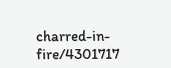charred-in-fire/4301717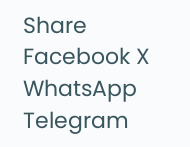Share Facebook X WhatsApp Telegram